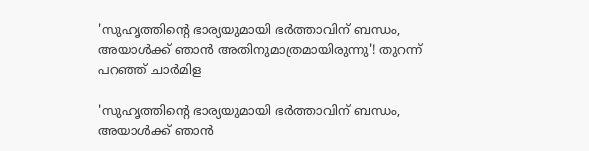'സുഹൃത്തിന്റെ ഭാര്യയുമായി ഭർത്താവിന് ബന്ധം, അയാൾക്ക് ഞാൻ അതിനുമാത്രമായിരുന്നു'! തുറന്ന് പറഞ്ഞ് ചാർമിള

'സുഹൃത്തിന്റെ ഭാര്യയുമായി ഭർത്താവിന് ബന്ധം, അയാൾക്ക് ഞാൻ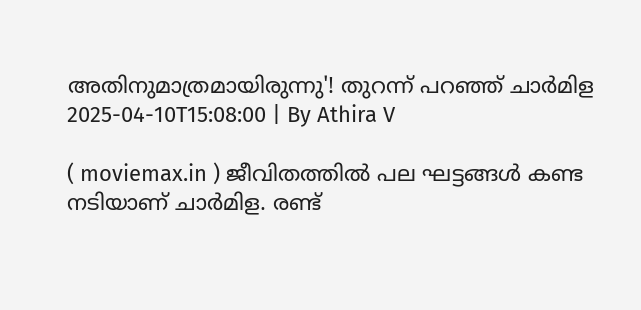അതിനുമാത്രമായിരുന്നു'! തുറന്ന് പറഞ്ഞ് ചാർമിള
2025-04-10T15:08:00 | By Athira V

( moviemax.in ) ജീവിതത്തിൽ പല ഘട്ടങ്ങൾ കണ്ട നടിയാണ് ചാർമിള. രണ്ട്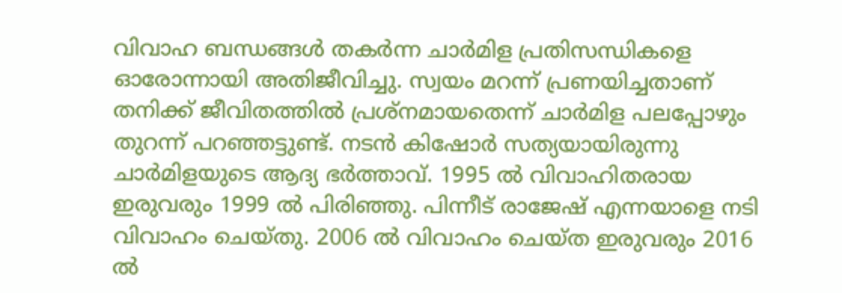വിവാഹ ബന്ധങ്ങൾ തകർന്ന ചാർമിള പ്രതിസന്ധികളെ ഓരോന്നായി അതിജീവിച്ചു. സ്വയം മറന്ന് പ്രണയിച്ചതാണ് തനിക്ക് ജീവിതത്തിൽ പ്രശ്നമായതെന്ന് ചാർമിള പലപ്പോഴും തുറന്ന് പറഞ്ഞട്ടുണ്ട്. നടൻ കിഷോർ സത്യയായിരുന്നു ചാർമിളയുടെ ആദ്യ ഭർത്താവ്. 1995 ൽ വിവാഹിതരായ ഇരുവരും 1999 ൽ പിരിഞ്ഞു. പിന്നീട് രാജേഷ് എന്നയാളെ നടി വിവാഹം ചെയ്തു. 2006 ൽ വിവാഹം ചെയ്ത ഇരുവരും 2016 ൽ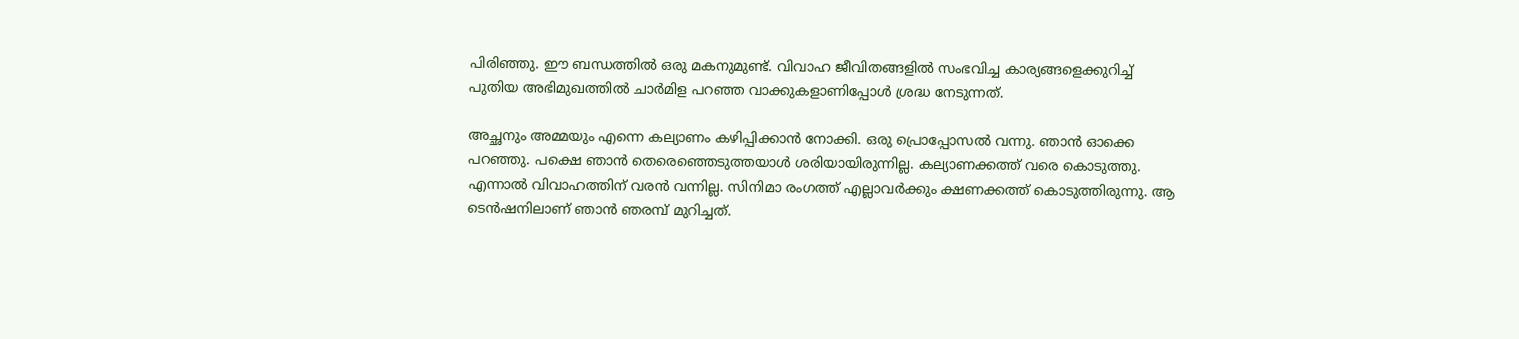പിരിഞ്ഞു. ഈ ബന്ധത്തിൽ ഒരു മകനുമുണ്ട്. വിവാഹ ജീവിതങ്ങളിൽ സംഭവിച്ച കാര്യങ്ങളെക്കുറിച്ച് പുതിയ അഭിമുഖത്തിൽ ചാർമിള പറഞ്ഞ വാക്കുകളാണിപ്പോൾ ശ്രദ്ധ നേടുന്നത്.

അച്ഛനും അമ്മയും എന്നെ കല്യാണം കഴിപ്പിക്കാൻ നോക്കി. ഒരു പ്രൊപ്പോസൽ വന്നു. ഞാൻ ഓക്കെ പറഞ്ഞു. പക്ഷെ ഞാൻ തെരെഞ്ഞെടുത്തയാൾ ശരിയായിരുന്നില്ല. കല്യാണക്കത്ത് വരെ കൊടുത്തു. എന്നാൽ വിവാഹത്തിന് വരൻ വന്നില്ല. സിനിമാ രംഗത്ത് എല്ലാവർക്കും ക്ഷണക്കത്ത് കൊടുത്തിരുന്നു. ആ ടെൻഷനിലാണ് ഞാൻ ഞരമ്പ് മുറിച്ചത്.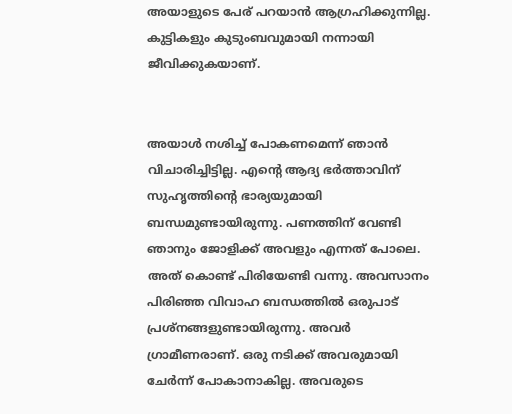അയാളുടെ പേര് പറയാൻ ആഗ്രഹിക്കുന്നില്ല. കുട്ടികളും കുടുംബവുമായി നന്നായി ജീവിക്കുകയാണ്.


അയാൾ നശിച്ച് പോകണമെന്ന് ഞാൻ വിചാരിച്ചിട്ടില്ല. എന്റെ ആദ്യ ഭർത്താവിന് സുഹൃത്തിന്റെ ഭാര്യയുമായി ബന്ധമുണ്ടായിരുന്നു. പണത്തിന് വേണ്ടി ഞാനും ജോളിക്ക് അവളും എന്നത് പോലെ. അത് കൊണ്ട് പിരിയേണ്ടി വന്നു. അവസാനം പിരിഞ്ഞ വിവാഹ ബന്ധത്തിൽ ഒരുപാട് പ്രശ്നങ്ങളുണ്ടായിരുന്നു. അവർ ഗ്രാമീണരാണ്. ഒരു നടിക്ക് അവരുമായി ചേർന്ന് പോകാനാകില്ല. അവരുടെ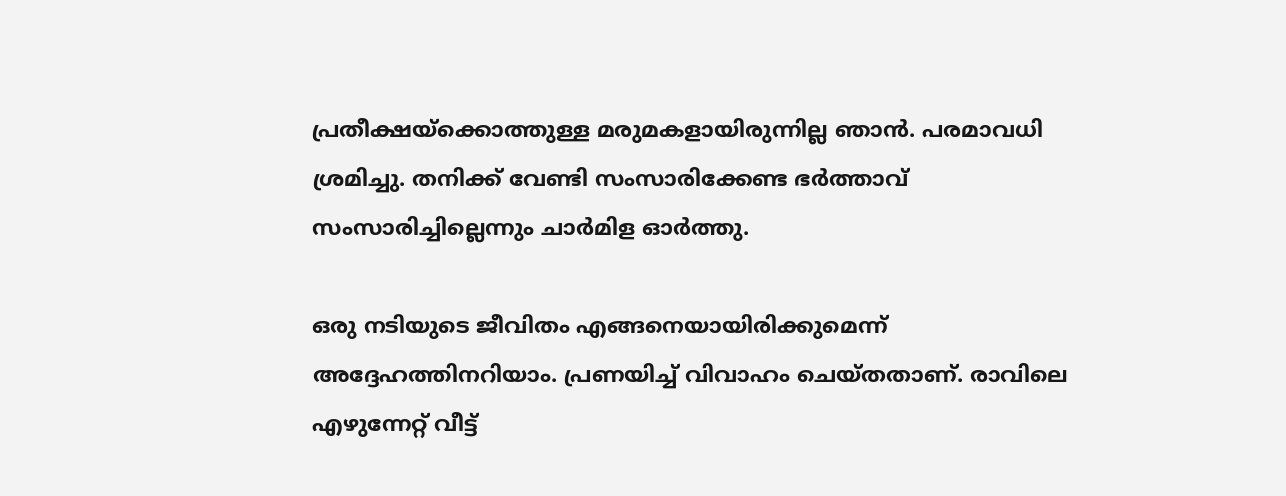പ്രതീക്ഷയ്ക്കൊത്തുള്ള മരുമകളായിരുന്നില്ല ഞാൻ. പരമാവധി ശ്രമിച്ചു. തനിക്ക് വേണ്ടി സംസാരിക്കേണ്ട ഭർത്താവ് സംസാരിച്ചില്ലെന്നും ചാർമിള ഓർത്തു.

ഒരു നടിയുടെ ജീവിതം എങ്ങനെയായിരിക്കുമെന്ന് അദ്ദേഹത്തിനറിയാം. പ്രണയിച്ച് വിവാഹം ചെയ്തതാണ്. രാവിലെ എഴുന്നേറ്റ് വീട്ട്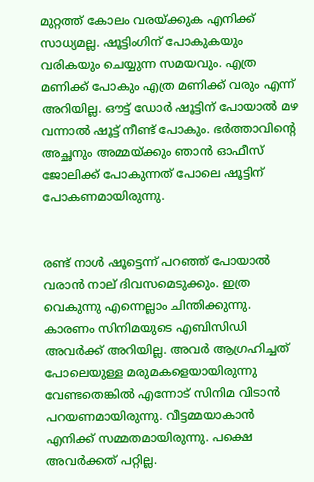മുറ്റത്ത് കോലം വരയ്ക്കുക എനിക്ക് സാധ്യമല്ല. ഷൂട്ടിംഗിന് പോകുകയും വരികയും ചെയ്യുന്ന സമയവും. എത്ര മണിക്ക് പോകും എത്ര മണിക്ക് വരും എന്ന് അറിയില്ല. ഔട്ട് ഡോർ ഷൂട്ടിന് പോയാൽ മഴ വന്നാൽ‌ ഷൂട്ട് നീണ്ട് പോകും. ഭർ‌ത്താവിന്റെ അച്ഛനും അമ്മയ്ക്കും ഞാൻ ഓഫീസ് ജോലിക്ക് പോകുന്നത് പോലെ ഷൂട്ടിന് പോകണമായിരുന്നു.


രണ്ട് നാൾ ഷൂട്ടെന്ന് പറഞ്ഞ് പോയാൽ വരാൻ നാല് ദിവസമെടുക്കും. ഇത്ര വെകുന്നു എന്നെല്ലാം ചിന്തിക്കുന്നു. കാരണം സിനിമയുടെ എബിസിഡി അവർക്ക് അറിയില്ല. അവർ ആഗ്രഹിച്ചത് പോലെയുള്ള മരുമകളെയായിരുന്നു വേണ്ടതെങ്കിൽ എന്നോട് സിനിമ വിടാൻ പറയണമായിരുന്നു. വീട്ടമ്മയാകാൻ എനിക്ക് സമ്മതമായിരുന്നു. പക്ഷെ അവർക്കത് പറ്റില്ല.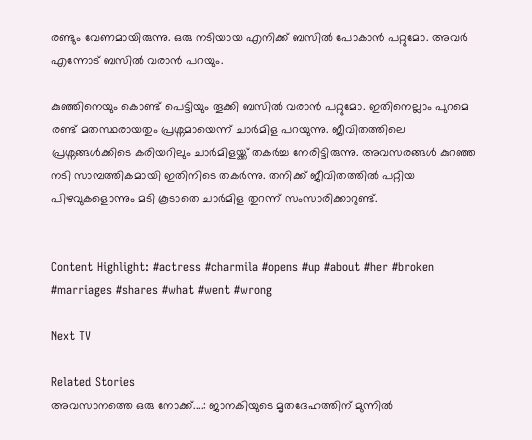രണ്ടും വേണമായിരുന്നു. ഒരു നടിയായ എനിക്ക് ബസിൽ പോകാൻ പറ്റുമോ. അവർ എന്നോട് ബസിൽ വരാൻ പറയും.

കുഞ്ഞിനെയും കൊണ്ട് പെട്ടിയും തൂക്കി ബസിൽ വരാൻ പറ്റുമോ. ഇതിനെല്ലാം പുറമെ രണ്ട് മതസ്ഥരായതും പ്രശ്നമായെന്ന് ചാർമിള പറയുന്നു. ജീവിതത്തിലെ പ്രശ്നങ്ങൾക്കിടെ കരിയറിലും ചാർമിളയ്ക്ക് തകർച്ച നേരിട്ടിരുന്നു. അവസരങ്ങൾ കുറഞ്ഞ നടി സാമ്പത്തികമായി ഇതിനിടെ തകർന്നു. തനിക്ക് ജീവിതത്തിൽ പറ്റിയ പിഴവുകളൊന്നും മടി കൂടാതെ ചാർമിള തുറന്ന് സംസാരിക്കാറുണ്ട്.


Content Highlight: #actress #charmila #opens #up #about #her #broken #marriages #shares #what #went #wrong

Next TV

Related Stories
അവസാനത്തെ ഒരു നോക്ക്....: ജാനകിയുടെ മൃതദേഹത്തിന് മുന്നിൽ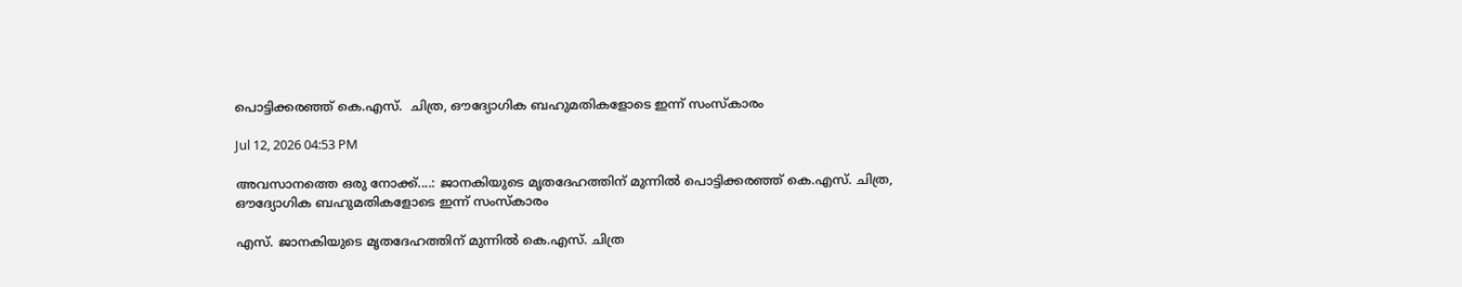പൊട്ടിക്കരഞ്ഞ് കെ.എസ്.  ചിത്ര, ഔദ്യോഗിക ബഹുമതികളോടെ ഇന്ന് സംസ്കാരം

Jul 12, 2026 04:53 PM

അവസാനത്തെ ഒരു നോക്ക്....: ജാനകിയുടെ മൃതദേഹത്തിന് മുന്നിൽ പൊട്ടിക്കരഞ്ഞ് കെ.എസ്. ചിത്ര, ഔദ്യോഗിക ബഹുമതികളോടെ ഇന്ന് സംസ്കാരം

എസ്. ജാനകിയുടെ മൃതദേഹത്തിന് മുന്നിൽ കെ.എസ്. ചിത്ര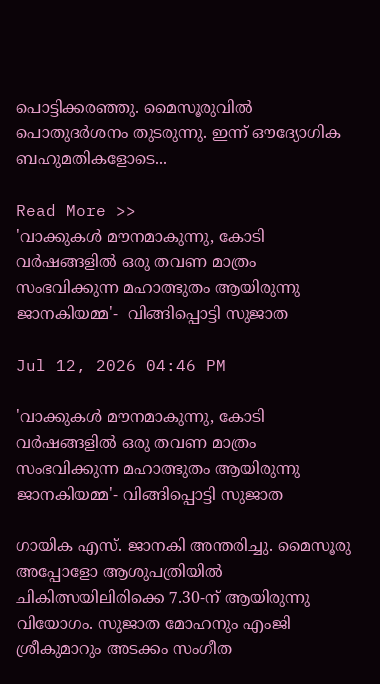പൊട്ടിക്കരഞ്ഞു. മൈസൂരുവിൽ പൊതുദർശനം തുടരുന്നു. ഇന്ന് ഔദ്യോഗിക ബഹുമതികളോടെ...

Read More >>
'വാക്കുകൾ മൗനമാകുന്നു, കോടി വർഷങ്ങളിൽ ഒരു തവണ മാത്രം സംഭവിക്കുന്ന മഹാത്ഭുതം ആയിരുന്നു ജാനകിയമ്മ'-  വിങ്ങിപ്പൊട്ടി സുജാത

Jul 12, 2026 04:46 PM

'വാക്കുകൾ മൗനമാകുന്നു, കോടി വർഷങ്ങളിൽ ഒരു തവണ മാത്രം സംഭവിക്കുന്ന മഹാത്ഭുതം ആയിരുന്നു ജാനകിയമ്മ'- വിങ്ങിപ്പൊട്ടി സുജാത

ഗായിക എസ്. ജാനകി അന്തരിച്ചു. മൈസൂരു അപ്പോളോ ആശുപത്രിയിൽ ചികിത്സയിലിരിക്കെ 7.30-ന് ആയിരുന്നു വിയോഗം. സുജാത മോഹനും എംജി ശ്രീകുമാറും അടക്കം സംഗീത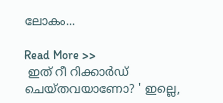ലോകം...

Read More >>
 ഇത് റീ റിക്കാർഡ് ചെയ്തവയാണോ? ' ഇല്ലെ,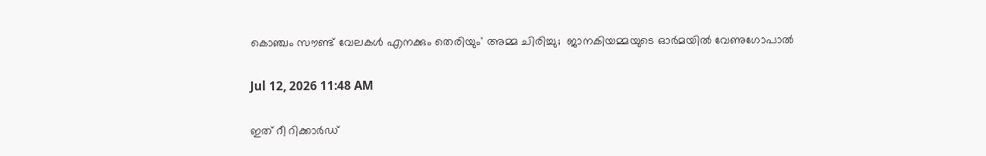കൊഞ്ചം സൗണ്ട് വേലകൾ എനക്കും തെരിയും' അമ്മ ചിരിച്ചു;  ജാനകിയമ്മയുടെ ഓർമയിൽ വേണുഗോപാൽ

Jul 12, 2026 11:48 AM

ഇത് റീ റിക്കാർഡ്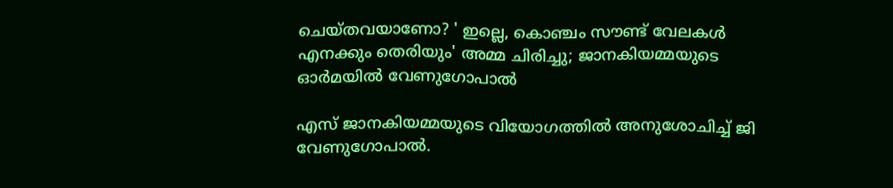ചെയ്തവയാണോ? ' ഇല്ലെ, കൊഞ്ചം സൗണ്ട് വേലകൾ എനക്കും തെരിയും' അമ്മ ചിരിച്ചു; ജാനകിയമ്മയുടെ ഓർമയിൽ വേണുഗോപാൽ

എസ് ജാനകിയമ്മയുടെ വിയോഗത്തിൽ അനുശോചിച്ച് ജി വേണുഗോപാൽ.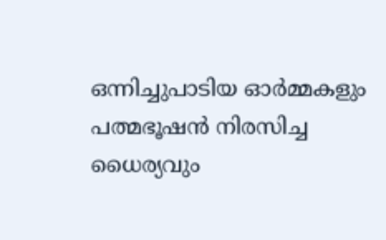ഒന്നിച്ചുപാടിയ ഓർമ്മകളും പത്മഭൂഷൻ നിരസിച്ച ധൈര്യവും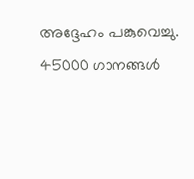അദ്ദേഹം പങ്കുവെച്ചു. 45000 ഗാനങ്ങൾ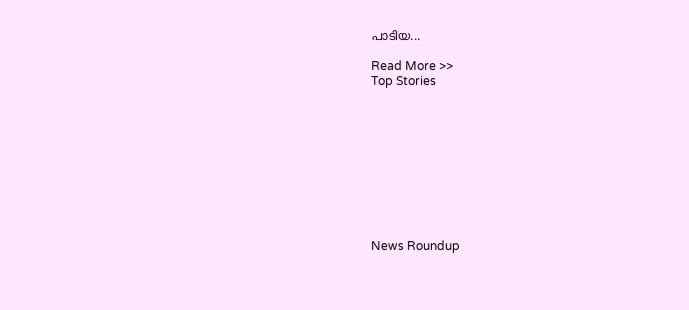പാടിയ...

Read More >>
Top Stories










News Roundup